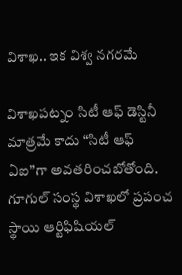విశాఖ.. ఇక విశ్వ నగరమే

విశాఖపట్నం సిటీ ఆఫ్ డెస్టినీ మాత్రమే కాదు “సిటీ ఆఫ్ ఏఐ”గా అవతరించబోతోంది. గూగుల్ సంస్థ విశాఖలో ప్రపంచ స్థాయి ఆర్టిఫిషియల్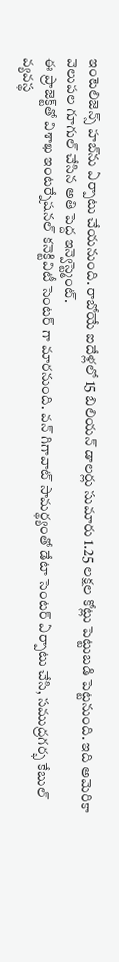ఇంటెలిజెన్స్ హబ్‌ను ఏర్పాటు చేయనుంది. రాబోయే ఐదేళ్లలో 15 బిలియన్ డాలర్లు సుమారు 1.25 లక్షల కోట్లు పెట్టుబడి పెట్టనుంది. ఇది అమెరికా వెలుపల గూగుల్ చేసిన అతి పెద్ద ఇన్వెస్ట్మెంట్.
ఈ ప్రాజెక్ట్‌తో విశాఖ ఇంటర్నేషనల్ కనెక్టివిటీ సెంటర్ గా మారనుంది. వన్ గిగావాట్ సామర్థ్యంతో డేటా సెంటర్ ఏర్పాటు చేసి, సముద్రగర్భ కేబుల్ వ్యవస్థ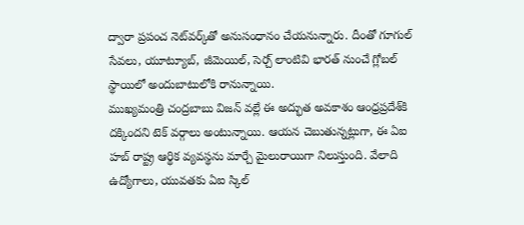ద్వారా ప్రపంచ నెట్‌వర్క్‌తో అనుసంధానం చేయనున్నారు. దీంతో గూగుల్ సేవలు, యూట్యూబ్, జీమెయిల్, సెర్చ్ లాంటివి భారత్ నుంచే గ్లోబల్ స్థాయిలో అందుబాటులోకి రానున్నాయి.
ముఖ్యమంత్రి చంద్రబాబు విజన్‌ వల్లే ఈ అద్భుత అవకాశం ఆంధ్రప్రదేశ్‌కి దక్కిందని టెక్ వర్గాలు అంటున్నాయి. ఆయన చెబుతున్నట్లుగా, ఈ ఏఐ హబ్ రాష్ట్ర ఆర్థిక వ్యవస్థను మార్చే మైలురాయిగా నిలుస్తుంది. వేలాది ఉద్యోగాలు, యువతకు ఏఐ స్కిల్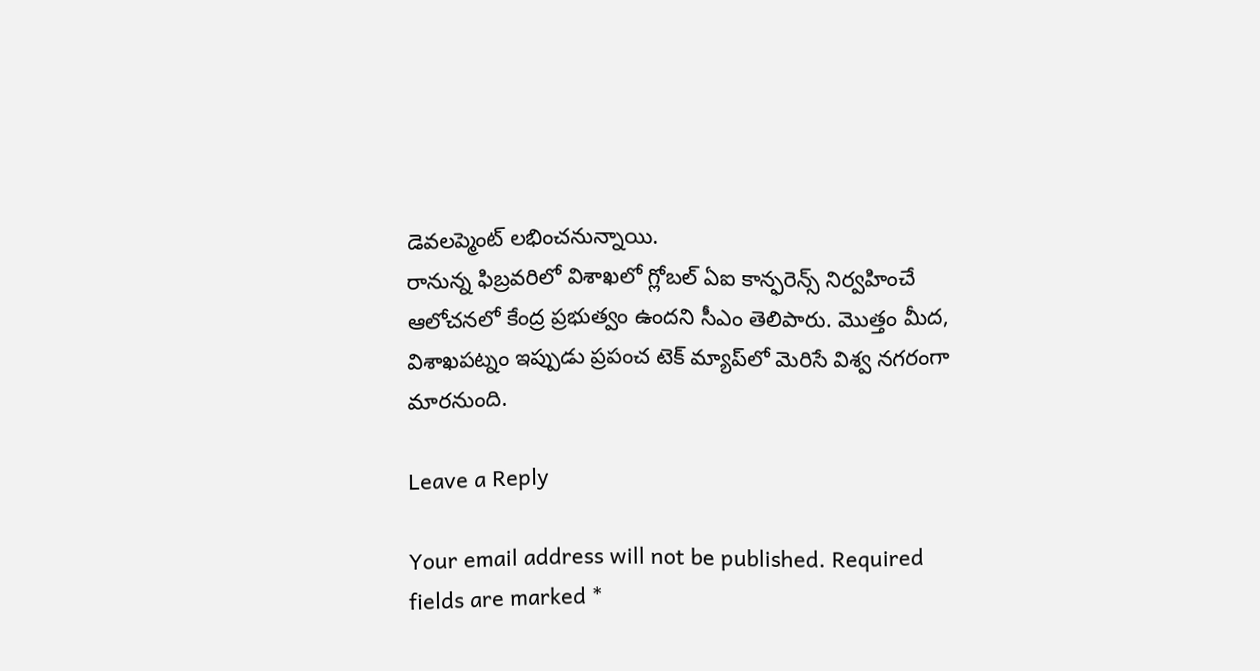డెవలప్మెంట్ లభించనున్నాయి.
రానున్న ఫిబ్రవరిలో విశాఖలో గ్లోబల్ ఏఐ కాన్ఫరెన్స్ నిర్వహించే ఆలోచనలో కేంద్ర ప్రభుత్వం ఉందని సీఎం తెలిపారు. మొత్తం మీద, విశాఖపట్నం ఇప్పుడు ప్రపంచ టెక్ మ్యాప్‌లో మెరిసే విశ్వ నగరంగా మారనుంది.

Leave a Reply

Your email address will not be published. Required fields are marked *